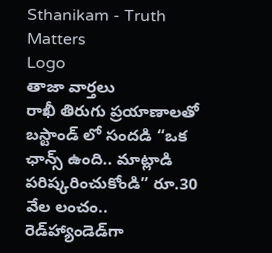Sthanikam - Truth Matters
Logo
తాజా వార్తలు
రాఖీ తిరుగు ప్రయాణాలతో బస్టాండ్ లో సందడి “ఒక ఛాన్స్‌ ఉంది.. మాట్లాడి పరిష్కరించుకోండి” రూ.30 వేల లంచం.. రెడ్‌హ్యాండెడ్‌గా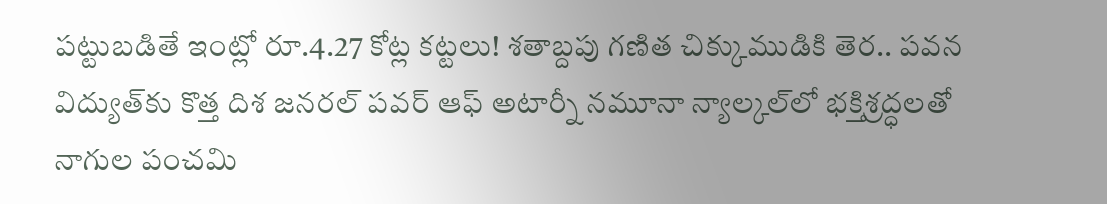పట్టుబడితే ఇంట్లో రూ.4.27 కోట్ల కట్టలు! శతాబ్దపు గణిత చిక్కుముడికి తెర.. పవన విద్యుత్‌కు కొత్త దిశ జనరల్ పవర్ ఆఫ్ అటార్నీ నమూనా న్యాల్కల్‌లో భక్తిశ్రద్ధలతో నాగుల పంచమి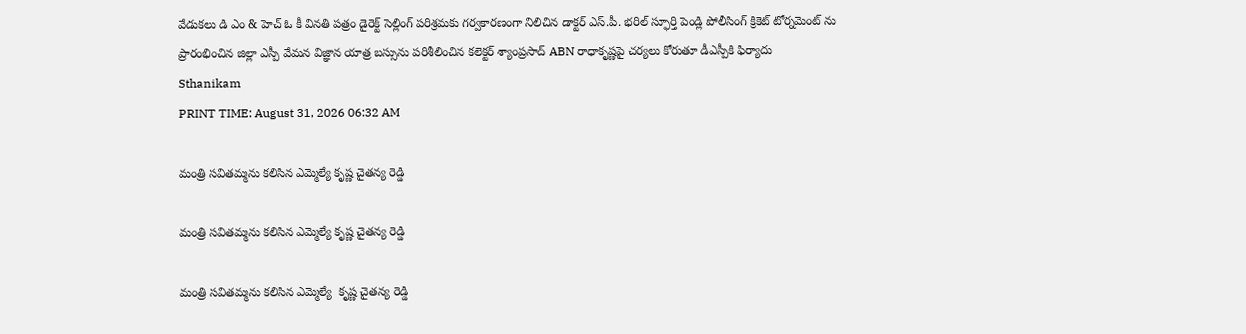వేడుకలు డి ఎం & హెచ్ ఓ కీ వినతి పత్రం డైరెక్ట్ సెల్లింగ్ పరిశ్రమకు గర్వకారణంగా నిలిచిన డాక్టర్ ఎస్.పీ. భరిల్ స్ఫూర్తి పెండ్లి పోలీసింగ్ క్రికెట్ టోర్నమెంట్ ను ప్రారంభించిన జిల్లా ఎస్పీ వేమన విజ్ఞాన యాత్ర బస్సును పరిశీలించిన కలెక్టర్ శ్యాంప్రసాద్ ABN రాధాకృష్ణపై చర్యలు కోరుతూ డీఎస్పీకి ఫిర్యాదు
Sthanikam
PRINT TIME: August 31, 2026 06:32 AM

మంత్రి సవితమ్మను కలిసిన ఎమ్మెల్యే కృష్ణ చైతన్య రెడ్డి

మంత్రి సవితమ్మను కలిసిన ఎమ్మెల్యే కృష్ణ చైతన్య రెడ్డి

మంత్రి సవితమ్మను కలిసిన ఎమ్మెల్యే  కృష్ణ చైతన్య రెడ్డి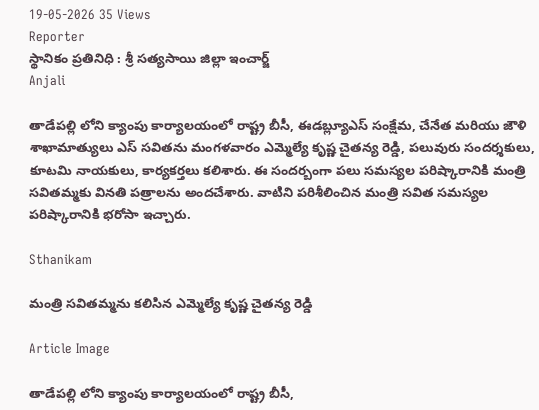19-05-2026 35 Views
Reporter
స్థానికం ప్రతినిధి : శ్రీ సత్యసాయి జిల్లా ఇంచార్జ్
Anjali

తాడేపల్లి లోని క్యాంపు కార్యాలయంలో రాష్ట్ర బీసీ, ఈడబ్ల్యూఎస్ సంక్షేమ, చేనేత మరియు జౌళి శాఖామాత్యులు ఎస్ సవితను మంగళవారం ఎమ్మెల్యే కృష్ణ చైతన్య రెడ్డి, పలువురు సందర్శకులు, కూటమి నాయకులు, కార్యకర్తలు కలిశారు. ఈ సందర్బంగా పలు సమస్యల పరిష్కారానికి మంత్రి సవితమ్మకు వినతి పత్రాలను అందచేశారు. వాటిని పరిశీలించిన మంత్రి సవిత సమస్యల పరిష్కారానికి భరోసా ఇచ్చారు.

Sthanikam

మంత్రి సవితమ్మను కలిసిన ఎమ్మెల్యే కృష్ణ చైతన్య రెడ్డి

Article Image

తాడేపల్లి లోని క్యాంపు కార్యాలయంలో రాష్ట్ర బీసీ,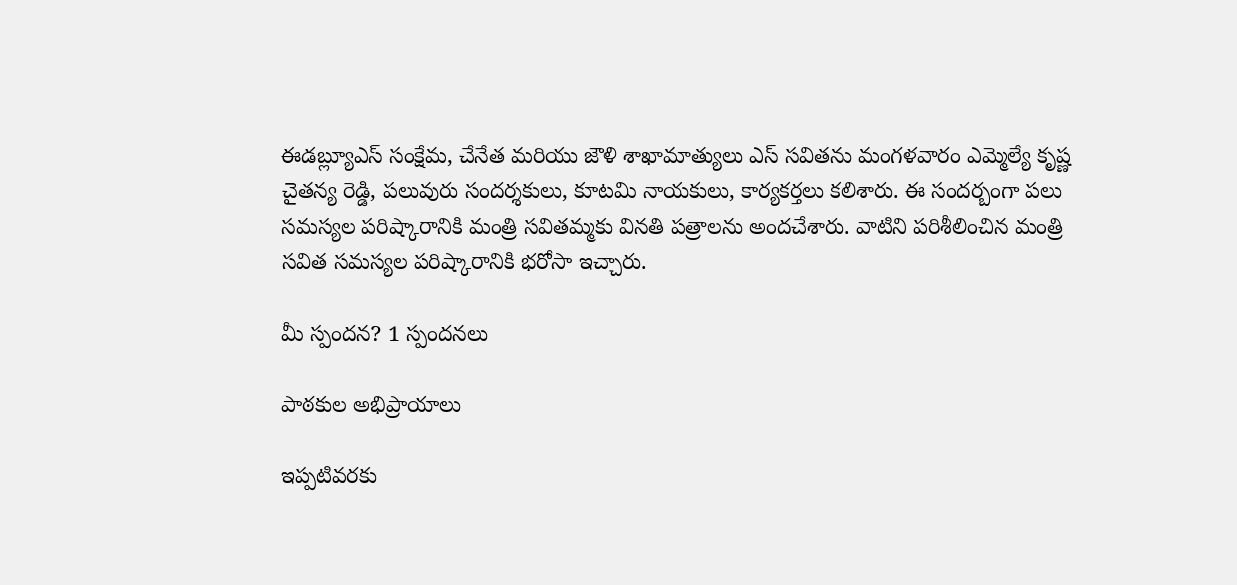ఈడబ్ల్యూఎస్ సంక్షేమ, చేనేత మరియు జౌళి శాఖామాత్యులు ఎస్ సవితను మంగళవారం ఎమ్మెల్యే కృష్ణ చైతన్య రెడ్డి, పలువురు సందర్శకులు, కూటమి నాయకులు, కార్యకర్తలు కలిశారు. ఈ సందర్బంగా పలు సమస్యల పరిష్కారానికి మంత్రి సవితమ్మకు వినతి పత్రాలను అందచేశారు. వాటిని పరిశీలించిన మంత్రి సవిత సమస్యల పరిష్కారానికి భరోసా ఇచ్చారు.

మీ స్పందన? 1 స్పందనలు

పాఠకుల అభిప్రాయాలు

ఇప్పటివరకు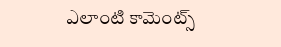ఎలాంటి కామెంట్స్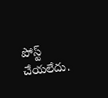పోస్ట్ చేయలేదు.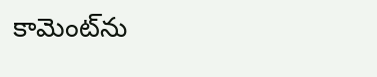కామెంట్‌ను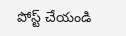పోస్ట్ చేయండి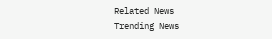Related News
Trending News